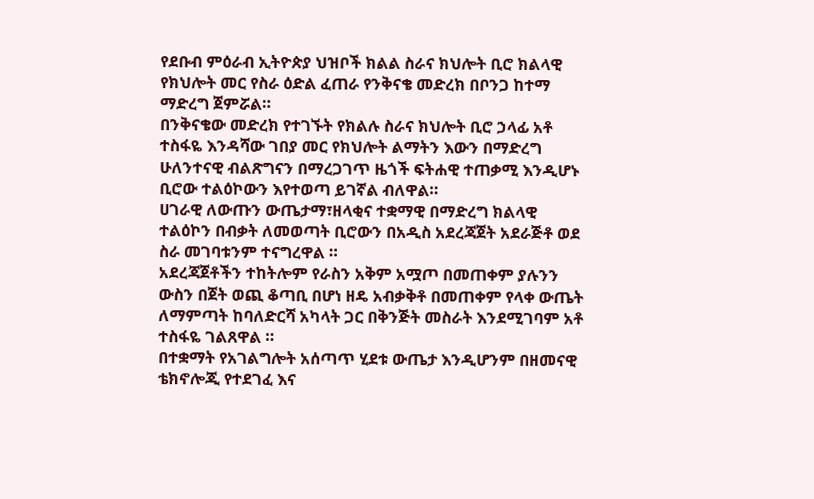የደቡብ ምዕራብ ኢትዮጵያ ህዝቦች ክልል ስራና ክህሎት ቢሮ ክልላዊ የክህሎት መር የስራ ዕድል ፈጠራ የንቅናቄ መድረክ በቦንጋ ከተማ ማድረግ ጀምሯል።
በንቅናቄው መድረክ የተገኙት የክልሉ ስራና ክህሎት ቢሮ ኃላፊ አቶ ተስፋዬ እንዳሻው ገበያ መር የክህሎት ልማትን እውን በማድረግ ሁለንተናዊ ብልጽግናን በማረጋገጥ ዜጎች ፍትሐዊ ተጠቃሚ እንዲሆኑ ቢሮው ተልዕኮውን እየተወጣ ይገኛል ብለዋል።
ሀገራዊ ለውጡን ውጤታማ፣ዘላቂና ተቋማዊ በማድረግ ክልላዊ ተልዕኮን በብቃት ለመወጣት ቢሮውን በአዲስ አደረጃጀት አደራጅቶ ወደ ስራ መገባቱንም ተናግረዋል ።
አደረጃጀቶችን ተከትሎም የራስን አቅም አሟጦ በመጠቀም ያሉንን ውስን በጀት ወጪ ቆጣቢ በሆነ ዘዴ አብቃቅቶ በመጠቀም የላቀ ውጤት ለማምጣት ከባለድርሻ አካላት ጋር በቅንጅት መስራት እንደሚገባም አቶ ተስፋዬ ገልጸዋል ።
በተቋማት የአገልግሎት አሰጣጥ ሂደቱ ውጤታ እንዲሆንም በዘመናዊ ቴክኖሎጂ የተደገፈ እና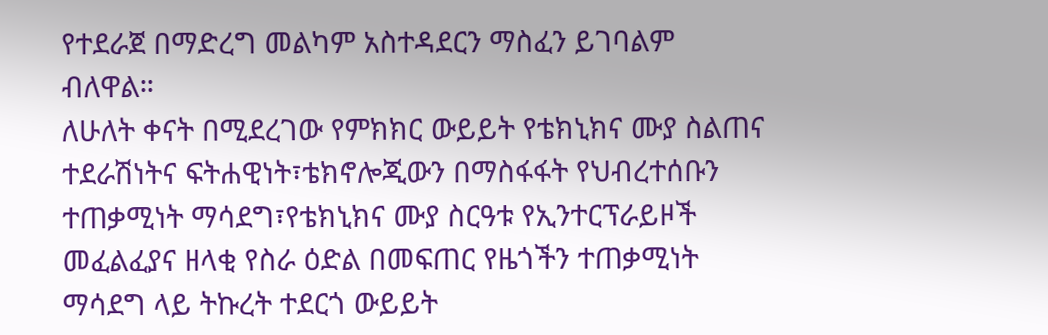የተደራጀ በማድረግ መልካም አስተዳደርን ማስፈን ይገባልም ብለዋል።
ለሁለት ቀናት በሚደረገው የምክክር ውይይት የቴክኒክና ሙያ ስልጠና ተደራሽነትና ፍትሐዊነት፣ቴክኖሎጂውን በማስፋፋት የህብረተሰቡን ተጠቃሚነት ማሳደግ፣የቴክኒክና ሙያ ስርዓቱ የኢንተርፕራይዞች መፈልፈያና ዘላቂ የስራ ዕድል በመፍጠር የዜጎችን ተጠቃሚነት ማሳደግ ላይ ትኩረት ተደርጎ ውይይት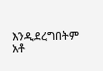እንዲደረግበትም አቶ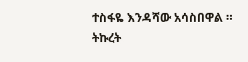ተስፋዬ እንዳሻው አሳስበዋል ።
ትኩረት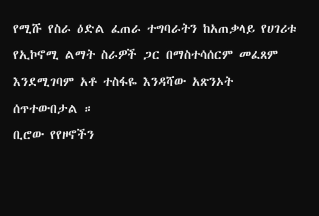የሚሹ የስራ ዕድል ፈጠራ ተግባራትን ከአጠቃላይ የሀገሪቱ የኢኮኖሚ ልማት ስራዎች ጋር በማስተሳሰርም መፈጸም እንደሚገባም አቶ ተስፋዬ እንዳሻው አጽንኦት ሰጥተውበታል ።
ቢሮው የየዞኖችን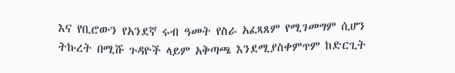እና የቢሮውን የአንደኛ ሩብ ዓመት የስራ አፈጻጸም የሚገመግም ሲሆን ትኩረት በሚሹ ጉዳዮች ላይም አቅጣጫ እንደሚያስቀምጥም ከድርጊት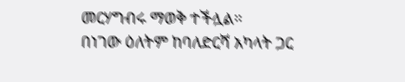መርሃግብሩ ማወቅ ተችሏል።
በነገው ዕለትም ከባለድርሻ አካላት ጋር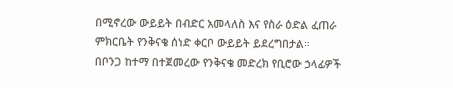በሚኖረው ውይይት በብድር አመላለስ እና የስራ ዕድል ፈጠራ ምክርቤት የንቅናቄ ሰነድ ቀርቦ ውይይት ይደረግበታል።
በቦንጋ ከተማ በተጀመረው የንቅናቄ መድረክ የቢሮው ኃላፊዎች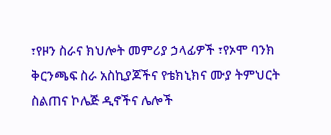፣የዞን ስራና ክህሎት መምሪያ ኃላፊዎች ፣የኦሞ ባንክ ቅርንጫፍ ስራ አስኪያጆችና የቴክኒክና ሙያ ትምህርት ስልጠና ኮሌጅ ዲኖችና ሌሎች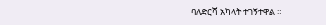ባለድርሻ አካላት ተገኝተዋል ።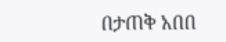በታጠቅ አበበ